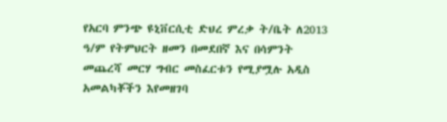የአርባ ምንጭ ዩኒቨርሲቲ ድህረ ምረቃ ት/ቤት ለ2013 ዓ/ም የትምህርት ዘመን በመደበኛ እና በሳምንት መጨረሻ መርሃ ግብር መስፈርቱን የሚያሟሉ አዲስ አመልካቾችን እየመዘገባ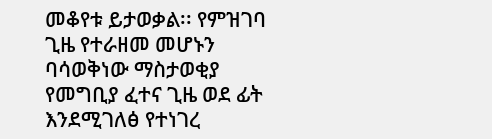መቆየቱ ይታወቃል፡፡ የምዝገባ ጊዜ የተራዘመ መሆኑን ባሳወቅነው ማስታወቂያ የመግቢያ ፈተና ጊዜ ወደ ፊት እንደሚገለፅ የተነገረ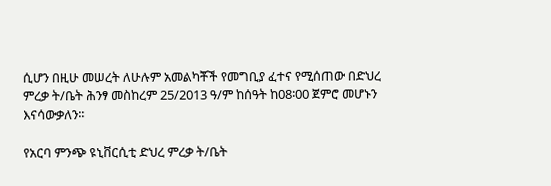ሲሆን በዚሁ መሠረት ለሁሉም አመልካቾች የመግቢያ ፈተና የሚሰጠው በድህረ ምረቃ ት/ቤት ሕንፃ መስከረም 25/2013 ዓ/ም ከሰዓት ከ08፡00 ጀምሮ መሆኑን እናሳውቃለን፡፡

የአርባ ምንጭ ዩኒቨርሲቲ ድህረ ምረቃ ት/ቤት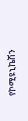የኮሚዩኒኬሽን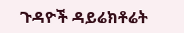ጉዳዮች ዳይሬክቶሬት